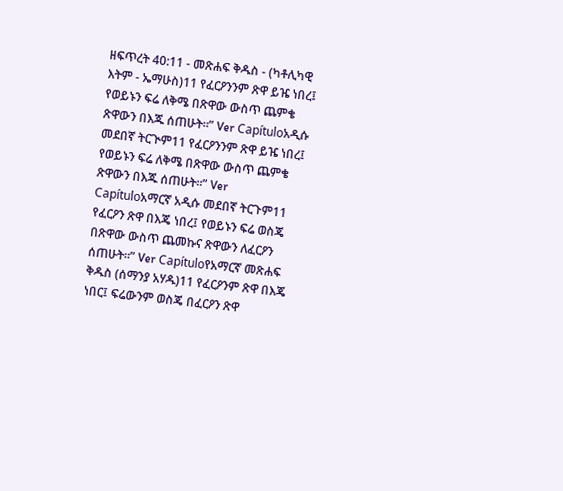ዘፍጥረት 40:11 - መጽሐፍ ቅዱስ - (ካቶሊካዊ እትም - ኤማሁስ)11 የፈርዖንንም ጽዋ ይዤ ነበረ፤ የወይኑን ፍሬ ለቅሜ በጽዋው ውስጥ ጨምቄ ጽዋውን በእጁ ሰጠሁት።” Ver Capítuloአዲሱ መደበኛ ትርጒም11 የፈርዖንንም ጽዋ ይዤ ነበረ፤ የወይኑን ፍሬ ለቅሜ በጽዋው ውስጥ ጨምቄ ጽዋውን በእጁ ሰጠሁት።” Ver Capítuloአማርኛ አዲሱ መደበኛ ትርጉም11 የፈርዖን ጽዋ በእጄ ነበረ፤ የወይኑን ፍሬ ወስጄ በጽዋው ውስጥ ጨመኩና ጽዋውን ለፈርዖን ሰጠሁት።” Ver Capítuloየአማርኛ መጽሐፍ ቅዱስ (ሰማንያ አሃዱ)11 የፈርዖንም ጽዋ በእጄ ነበር፤ ፍሬውንም ወስጄ በፈርዖን ጽዋ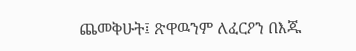ጨመቅሁት፤ ጽዋዉንም ለፈርዖን በእጁ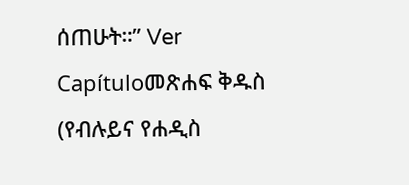ሰጠሁት።” Ver Capítuloመጽሐፍ ቅዱስ (የብሉይና የሐዲስ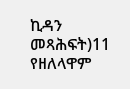ኪዳን መጻሕፍት)11 የዘለላዋም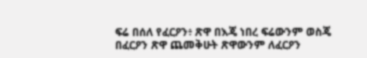ፍሬ በሰለ የፈርዖን፥ ጽዋ በእጄ ነበረ ፍሬውንም ወስጄ በፈርዖን ጽዋ ጨመቅሁት ጽዋውንም ለፈርዖን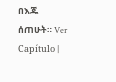በእጁ ሰጠሁት። Ver Capítulo |